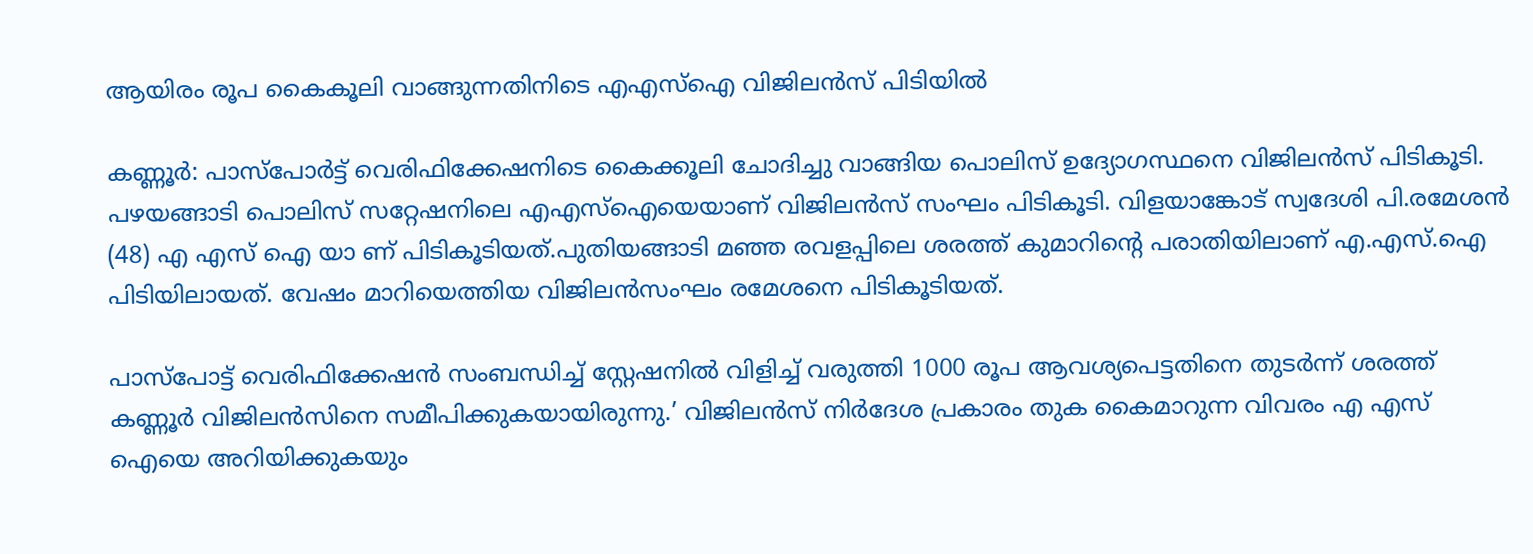ആയിരം രൂപ കൈകൂലി വാങ്ങുന്നതിനിടെ എഎസ്ഐ വിജിലന്‍സ് പിടിയില്‍

കണ്ണൂര്‍: പാസ്പോര്‍ട്ട് വെരിഫിക്കേഷനിടെ കൈക്കൂലി ചോദിച്ചു വാങ്ങിയ പൊലിസ് ഉദ്യോഗസ്ഥനെ വിജിലന്‍സ് പിടികൂടി. പഴയങ്ങാടി പൊലിസ് സറ്റേഷനിലെ എഎസ്ഐയെയാണ് വിജിലന്‍സ് സംഘം പിടികൂടി. വിളയാങ്കോട് സ്വദേശി പി.രമേശന്‍ (48) എ എസ് ഐ യാ ണ് പിടികൂടിയത്.പുതിയങ്ങാടി മഞ്ഞ രവളപ്പിലെ ശരത്ത് കുമാറിന്റെ പരാതിയിലാണ് എ.എസ്.ഐ പിടിയിലായത്. വേഷം മാറിയെത്തിയ വിജിലന്‍സംഘം രമേശനെ പിടികൂടിയത്.

പാസ്‌പോട്ട് വെരിഫിക്കേഷന്‍ സംബന്ധിച്ച് സ്റ്റേഷനില്‍ വിളിച്ച് വരുത്തി 1000 രൂപ ആവശ്യപെട്ടതിനെ തുടര്‍ന്ന് ശരത്ത് കണ്ണൂര്‍ വിജിലന്‍സിനെ സമീപിക്കുകയായിരുന്നു.’ വിജിലന്‍സ് നിര്‍ദേശ പ്രകാരം തുക കൈമാറുന്ന വിവരം എ എസ് ഐയെ അറിയിക്കുകയും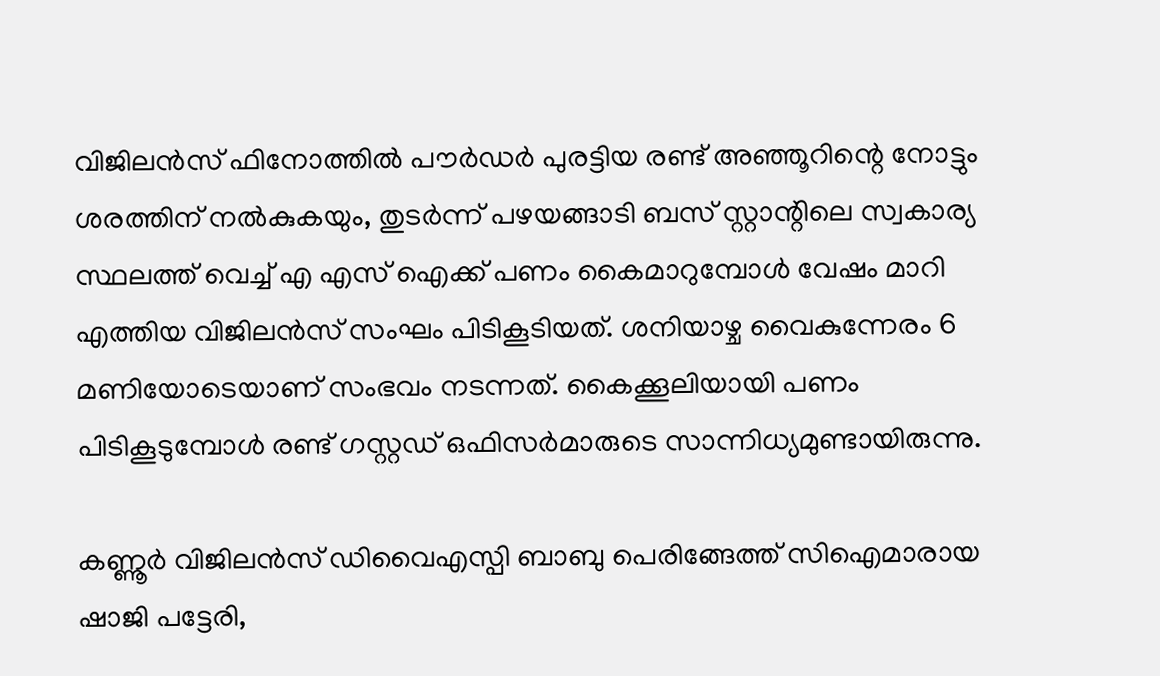വിജിലന്‍സ് ഫിനോത്തില്‍ പൗര്‍ഡര്‍ പുരട്ടിയ രണ്ട് അഞ്ഞൂറിന്റെ നോട്ടും ശരത്തിന് നല്‍കുകയും, തുടര്‍ന്ന് പഴയങ്ങാടി ബസ് സ്റ്റാന്റിലെ സ്വകാര്യ സ്ഥലത്ത് വെച്ച് എ എസ് ഐക്ക് പണം കൈമാറുമ്പോള്‍ വേഷം മാറി എത്തിയ വിജിലന്‍സ് സംഘം പിടികൂടിയത്. ശനിയാഴ്ച വൈകുന്നേരം 6 മണിയോടെയാണ് സംഭവം നടന്നത്. കൈക്കൂലിയായി പണം പിടികൂടുമ്പോള്‍ രണ്ട് ഗസ്റ്റഡ് ഒഫിസര്‍മാരുടെ സാന്നിധ്യമുണ്ടായിരുന്നു.

കണ്ണൂര്‍ വിജിലന്‍സ് ഡിവൈഎസ്പി ബാബു പെരിങ്ങേത്ത് സിഐമാരായ ഷാജി പട്ടേരി,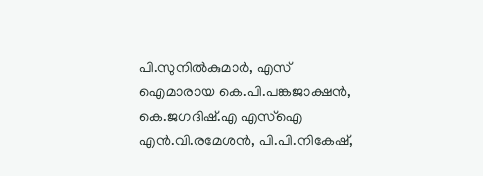പി.സുനില്‍കുമാര്‍, എസ് ഐമാരായ കെ.പി.പങ്കജാക്ഷന്‍, കെ.ജഗദിഷ്.എ എസ്ഐ എന്‍.വി.രമേശന്‍, പി.പി.നികേഷ്,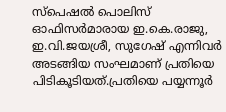സ്പെഷല്‍ പൊലിസ് ഓഫിസര്‍മാരായ ഇ.കെ.രാജു, ഇ.വി.ജയശ്രീ, സുഗേഷ് എന്നിവര്‍ അടങ്ങിയ സംഘമാണ് പ്രതിയെ പിടികൂടിയത്.പ്രതിയെ പയ്യന്നൂര്‍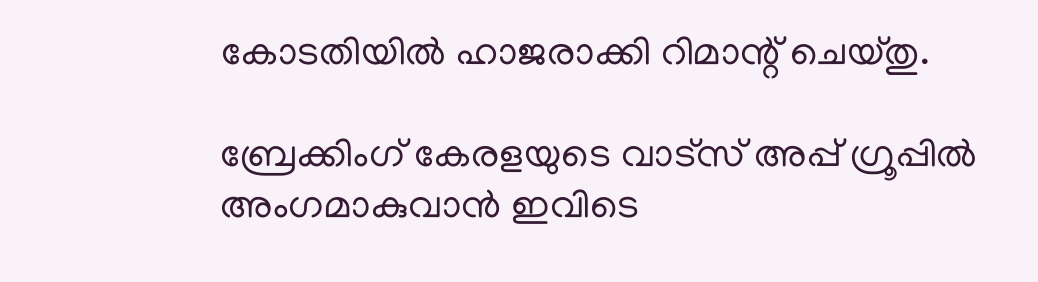കോടതിയില്‍ ഹാജരാക്കി റിമാന്റ് ചെയ്തു.

ബ്രേക്കിംഗ് കേരളയുടെ വാട്സ് അപ്പ് ഗ്രൂപ്പിൽ അംഗമാകുവാൻ ഇവിടെ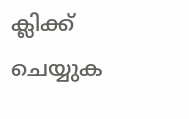ക്ലിക്ക് ചെയ്യുക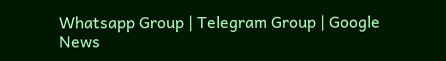Whatsapp Group | Telegram Group | Google News